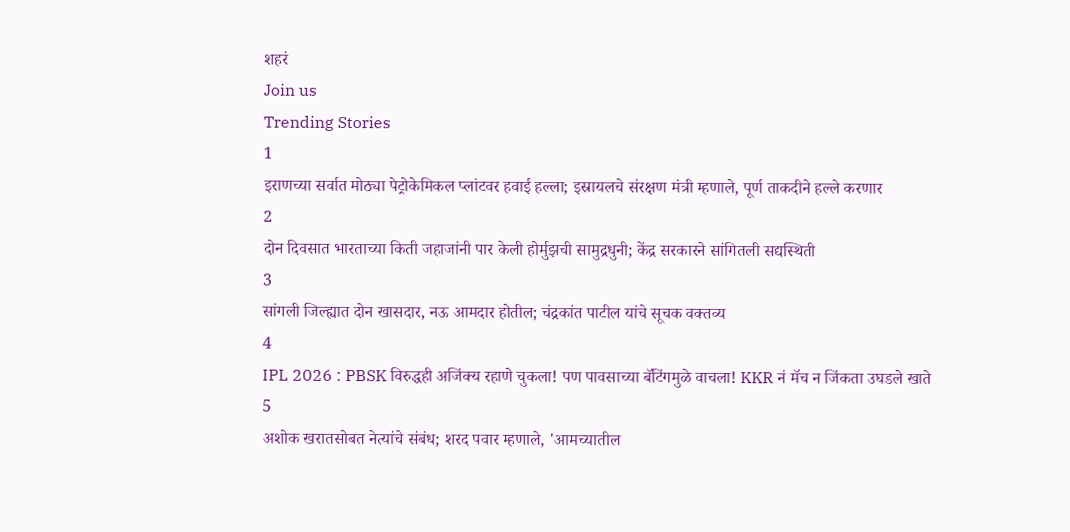शहरं
Join us
Trending Stories
1
इराणच्या सर्वात मोठ्या पेट्रोकेमिकल प्लांटवर हवाई हल्ला; इस्रायलचे संरक्षण मंत्री म्हणाले, पूर्ण ताकदीने हल्ले करणार
2
दोन दिवसात भारताच्या किती जहाजांनी पार केली होर्मुझची सामुद्रधुनी; केंद्र सरकारने सांगितली सद्यस्थिती
3
सांगली जिल्ह्यात दोन खासदार, नऊ आमदार होतील; चंद्रकांत पाटील यांचे सूचक वक्तव्य
4
IPL 2026 : PBSK विरुद्धही अजिंक्य रहाणे चुकला! पण पावसाच्या बॅटिंगमुळे वाचला! KKR नं मॅच न जिंकता उघडले खाते
5
अशोक खरातसोबत नेत्यांचे संबंध; शरद पवार म्हणाले, 'आमच्यातील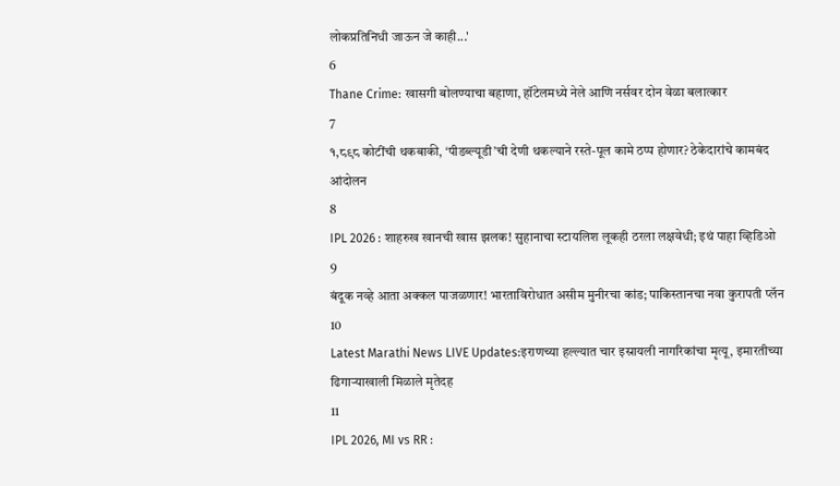लोकप्रतिनिधी जाऊन जे काही...'
6
Thane Crime: खासगी बोलण्याचा बहाणा, हॉटेलमध्ये नेले आणि नर्सवर दोन वेळा बलात्कार
7
१,८९८ कोटींची थकबाकी, ‘पीडब्ल्यूडी’ची देणी थकल्याने रस्ते-पूल कामे ठप्प होणार? ठेकेदारांचे कामबंद आंदोलन
8
IPL 2026 : शाहरुख खानची खास झलक! सुहानाचा स्टायलिश लूकही ठरला लक्षवेधी; इथं पाहा व्हिडिओ
9
बंदूक नव्हे आता अक्कल पाजळणार! भारताविरोधात असीम मुनीरचा कांड; पाकिस्तानचा नवा कुरापती प्लॅन
10
Latest Marathi News LIVE Updates:इराणच्या हल्ल्यात चार इस्रायली नागरिकांचा मृत्यू, इमारतीच्या ढिगाऱ्याखाली मिळाले मृतेदह
11
IPL 2026, MI vs RR :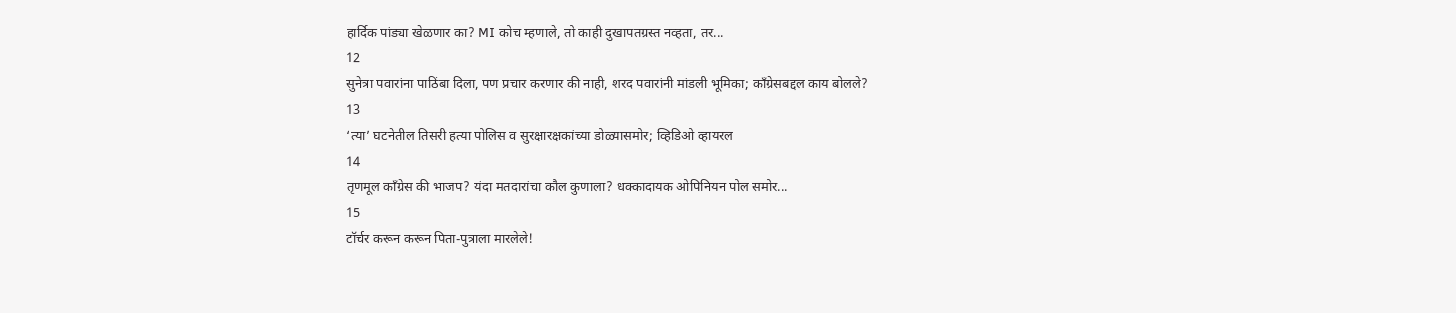हार्दिक पांड्या खेळणार का? MI कोच म्हणाले, तो काही दुखापतग्रस्त नव्हता, तर...
12
सुनेत्रा पवारांना पाठिंबा दिला, पण प्रचार करणार की नाही, शरद पवारांनी मांडली भूमिका; काँग्रेसबद्दल काय बोलले?
13
‘त्या’ घटनेतील तिसरी हत्या पोलिस व सुरक्षारक्षकांच्या डोळ्यासमोर; व्हिडिओ व्हायरल
14
तृणमूल काँग्रेस की भाजप? यंदा मतदारांचा कौल कुणाला? धक्कादायक ओपिनियन पोल समोर...
15
टॉर्चर करून करून पिता-पुत्राला मारलेले!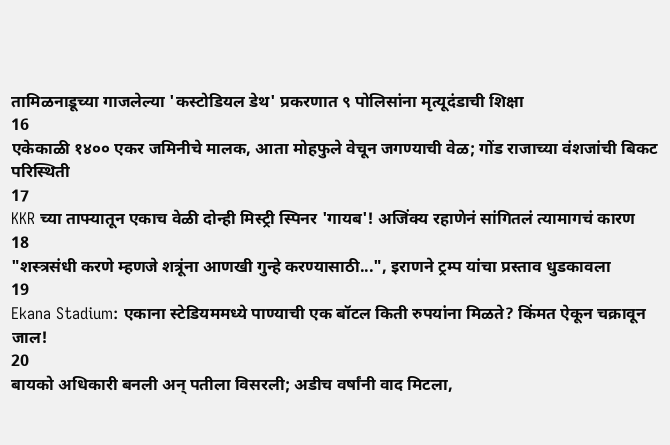तामिळनाडूच्या गाजलेल्या 'कस्टोडियल डेथ' प्रकरणात ९ पोलिसांना मृत्यूदंडाची शिक्षा
16
एकेकाळी १४०० एकर जमिनीचे मालक, आता मोहफुले वेचून जगण्याची वेळ; गोंड राजाच्या वंशजांची बिकट परिस्थिती
17
KKR च्या ताफ्यातून एकाच वेळी दोन्ही मिस्ट्री स्पिनर 'गायब'! अजिंक्य रहाणेनं सांगितलं त्यामागचं कारण
18
"शस्त्रसंधी करणे म्हणजे शत्रूंना आणखी गुन्हे करण्यासाठी...", इराणने ट्रम्प यांचा प्रस्ताव धुडकावला
19
Ekana Stadium: एकाना स्टेडियममध्ये पाण्याची एक बॉटल किती रुपयांना मिळते? किंमत ऐकून चक्रावून जाल!
20
बायको अधिकारी बनली अन् पतीला विसरली; अडीच वर्षांनी वाद मिटला,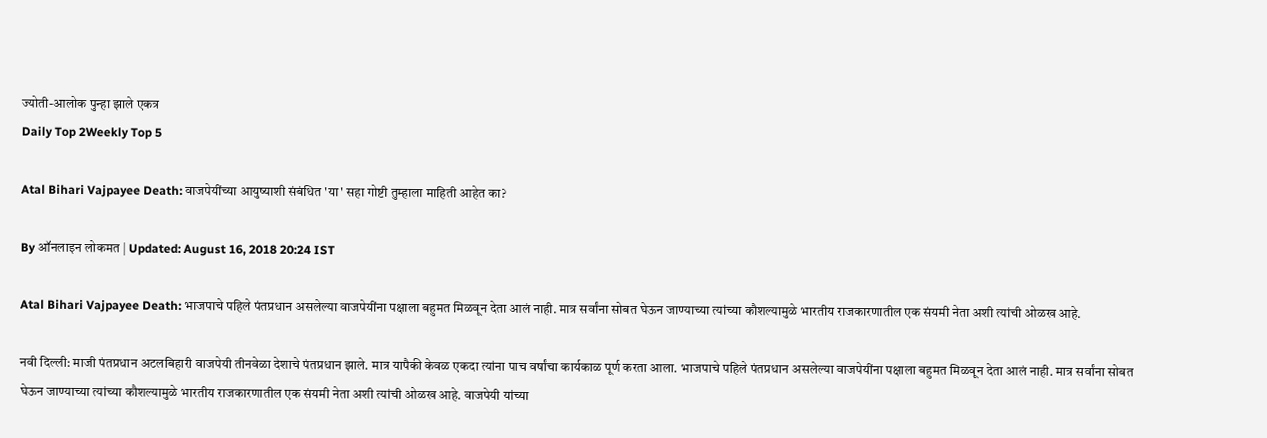ज्योती-आलोक पुन्हा झाले एकत्र
Daily Top 2Weekly Top 5

Atal Bihari Vajpayee Death: वाजपेयींच्या आयुष्याशी संबंधित 'या' सहा गोष्टी तुम्हाला माहिती आहेत का?

By ऑनलाइन लोकमत | Updated: August 16, 2018 20:24 IST

Atal Bihari Vajpayee Death: भाजपाचे पहिले पंतप्रधान असलेल्या वाजपेयींना पक्षाला बहुमत मिळवून देता आलं नाही. मात्र सर्वांना सोबत घेऊन जाण्याच्या त्यांच्या कौशल्यामुळे भारतीय राजकारणातील एक संयमी नेता अशी त्यांची ओळख आहे.

नवी दिल्ली: माजी पंतप्रधान अटलबिहारी वाजपेयी तीनवेळा देशाचे पंतप्रधान झाले. मात्र यापैकी केवळ एकदा त्यांना पाच वर्षांचा कार्यकाळ पूर्ण करता आला. भाजपाचे पहिले पंतप्रधान असलेल्या वाजपेयींना पक्षाला बहुमत मिळवून देता आलं नाही. मात्र सर्वांना सोबत घेऊन जाण्याच्या त्यांच्या कौशल्यामुळे भारतीय राजकारणातील एक संयमी नेता अशी त्यांची ओळख आहे. वाजपेयी यांच्या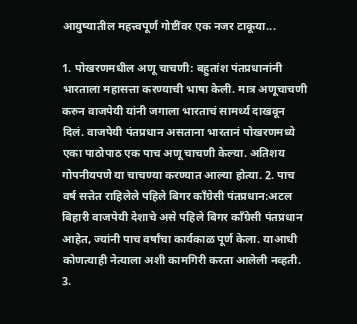आयुष्यातील महत्त्वपूर्ण गोष्टींवर एक नजर टाकूया...

1. पोखरणमधील अणू चाचणी: बहुतांश पंतप्रधानांनी भारताला महासत्ता करण्याची भाषा केली. मात्र अणूचाचणी करुन वाजपेयी यांनी जगाला भारताचं सामर्थ्य दाखवून दिलं. वाजपेयी पंतप्रधान असताना भारतानं पोखरणमध्ये एका पाठोपाठ एक पाच अणू चाचणी केल्या. अतिशय गोपनीयपणे या चाचण्या करण्यात आल्या होत्या. 2. पाच वर्ष सत्तेत राहिलेले पहिले बिगर काँग्रेसी पंतप्रधान:अटल बिहारी वाजपेयी देशाचे असे पहिले बिगर काँग्रेसी पंतप्रधान आहेत, ज्यांनी पाच वर्षांचा कार्यकाळ पूर्ण केला. याआधी कोणत्याही नेत्याला अशी कामगिरी करता आलेली नव्हती. 3.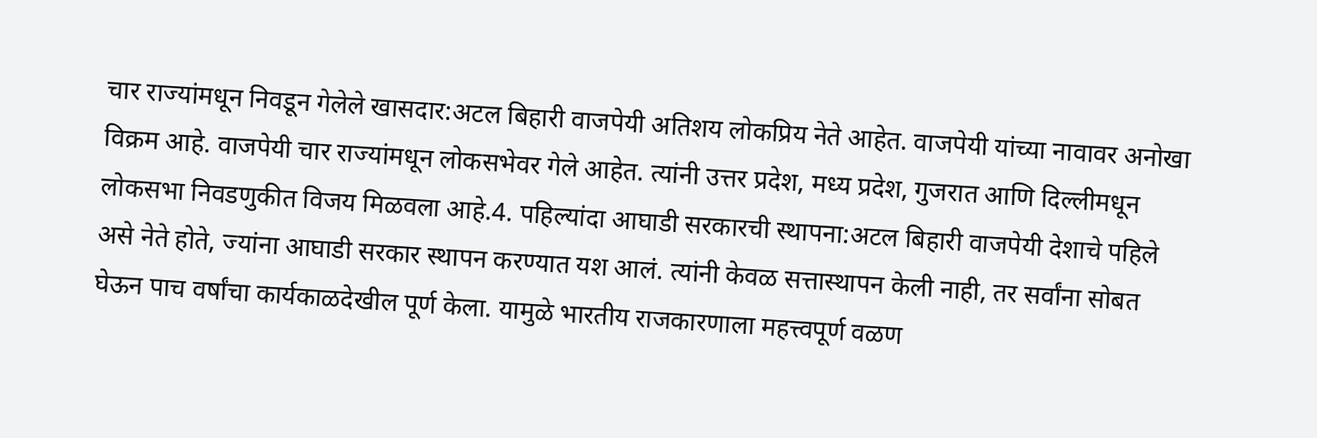चार राज्यांमधून निवडून गेलेले खासदार:अटल बिहारी वाजपेयी अतिशय लोकप्रिय नेते आहेत. वाजपेयी यांच्या नावावर अनोखा विक्रम आहे. वाजपेयी चार राज्यांमधून लोकसभेवर गेले आहेत. त्यांनी उत्तर प्रदेश, मध्य प्रदेश, गुजरात आणि दिल्लीमधून लोकसभा निवडणुकीत विजय मिळवला आहे.4. पहिल्यांदा आघाडी सरकारची स्थापना:अटल बिहारी वाजपेयी देशाचे पहिले असे नेते होते, ज्यांना आघाडी सरकार स्थापन करण्यात यश आलं. त्यांनी केवळ सत्तास्थापन केली नाही, तर सर्वांना सोबत घेऊन पाच वर्षांचा कार्यकाळदेखील पूर्ण केला. यामुळे भारतीय राजकारणाला महत्त्वपूर्ण वळण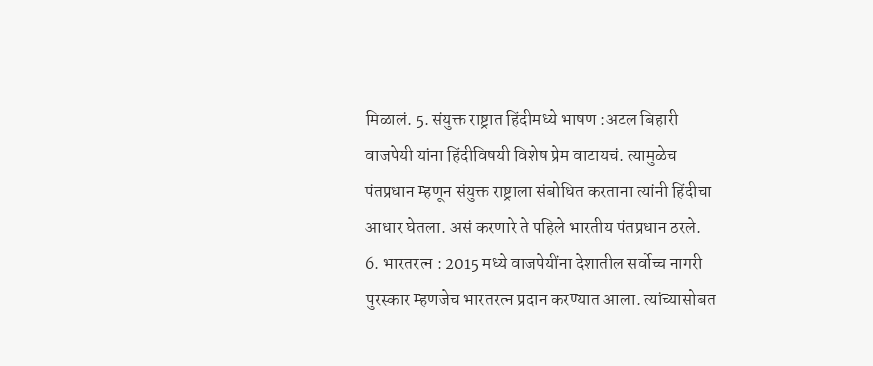मिळालं. 5. संयुक्त राष्ट्रात हिंदीमध्ये भाषण :अटल बिहारी वाजपेयी यांना हिंदीविषयी विशेष प्रेम वाटायचं. त्यामुळेच पंतप्रधान म्हणून संयुक्त राष्ट्राला संबोधित करताना त्यांनी हिंदीचा आधार घेतला. असं करणारे ते पहिले भारतीय पंतप्रधान ठरले. 6. भारतरत्न : 2015 मध्ये वाजपेयींना देशातील सर्वोच्च नागरी पुरस्कार म्हणजेच भारतरत्न प्रदान करण्यात आला. त्यांच्यासोबत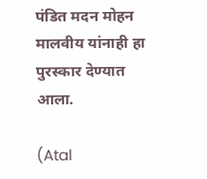पंडित मदन मोहन मालवीय यांनाही हा पुरस्कार देण्यात आला.

(Atal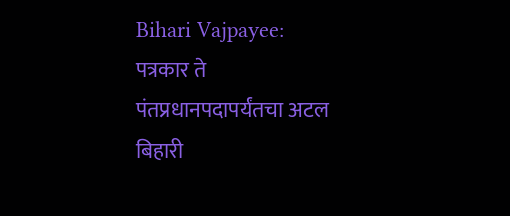Bihari Vajpayee: पत्रकार ते पंतप्रधानपदापर्यंतचा अटल बिहारी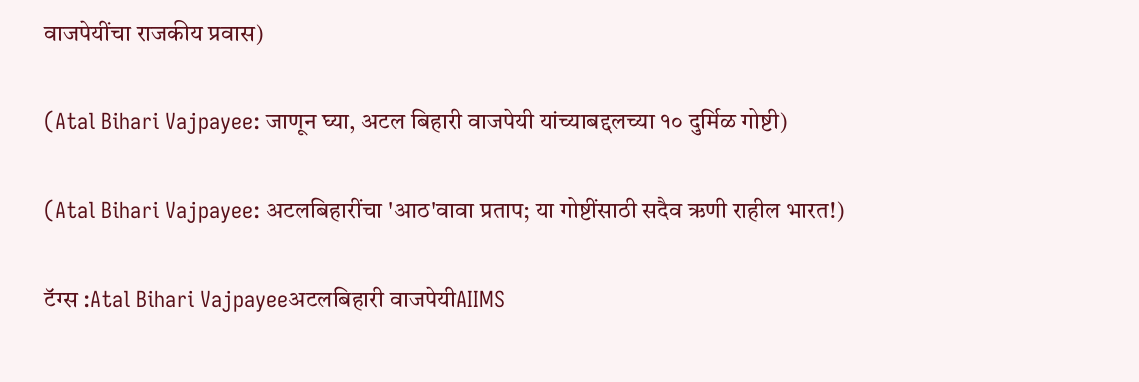वाजपेयींचा राजकीय प्रवास)

(Atal Bihari Vajpayee: जाणून घ्या, अटल बिहारी वाजपेयी यांच्याबद्दलच्या १० दुर्मिळ गोष्टी)

(Atal Bihari Vajpayee: अटलबिहारींचा 'आठ'वावा प्रताप; या गोष्टींसाठी सदैव ऋणी राहील भारत!)

टॅग्स :Atal Bihari Vajpayeeअटलबिहारी वाजपेयीAIIMS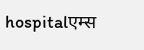hospitalएम्स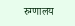रुग्णालय